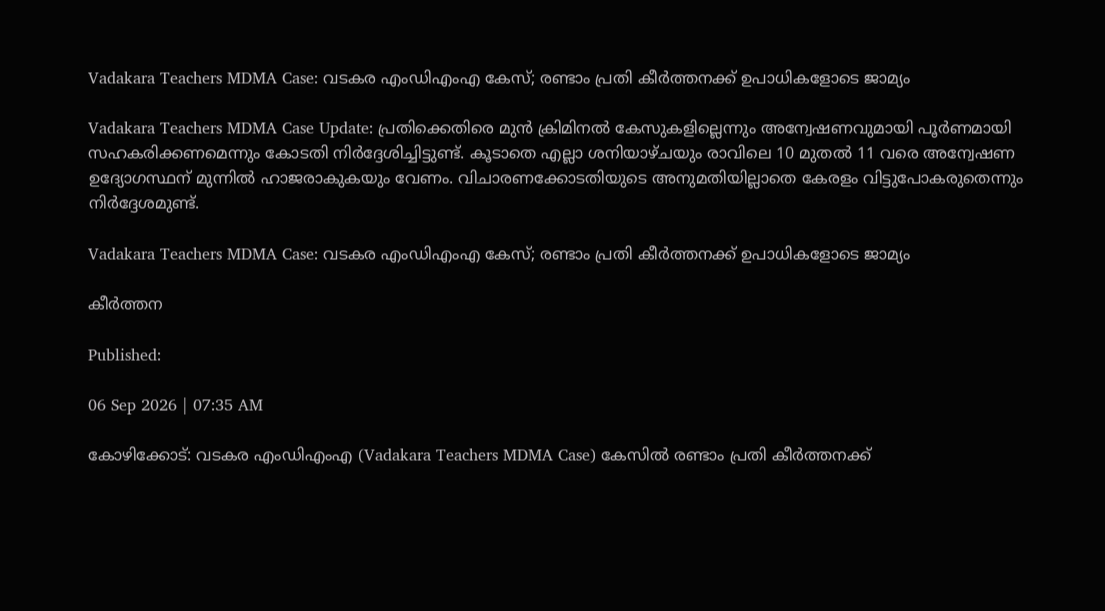Vadakara Teachers MDMA Case: വടകര എംഡിഎംഎ കേസ്; രണ്ടാം പ്രതി കീർത്തനക്ക് ഉപാധികളോടെ ജാമ്യം

Vadakara Teachers MDMA Case Update: പ്രതിക്കെതിരെ മുൻ ക്രിമിനൽ കേസുകളില്ലെന്നും അന്വേഷണവുമായി പൂർണമായി സഹകരിക്കണമെന്നും കോടതി നിർദ്ദേശിച്ചിട്ടുണ്ട്. കൂടാതെ എല്ലാ ശനിയാഴ്ചയും രാവിലെ 10 മുതൽ 11 വരെ അന്വേഷണ ഉദ്യോഗസ്ഥന് മുന്നിൽ ഹാജരാകുകയും വേണം. വിചാരണക്കോടതിയുടെ അനുമതിയില്ലാതെ കേരളം വിട്ടുപോകരുതെന്നും നിർദ്ദേശമുണ്ട്.

Vadakara Teachers MDMA Case: വടകര എംഡിഎംഎ കേസ്; രണ്ടാം പ്രതി കീർത്തനക്ക് ഉപാധികളോടെ ജാമ്യം

കീർത്തന

Published:

06 Sep 2026 | 07:35 AM

കോഴിക്കോട്: വടകര എംഡിഎംഎ (Vadakara Teachers MDMA Case) കേസിൽ രണ്ടാം പ്രതി കീർത്തനക്ക്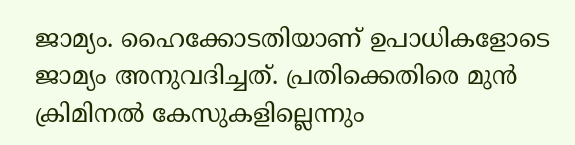ജാമ്യം. ഹൈക്കോടതിയാണ് ഉപാധികളോടെ ജാമ്യം അനുവദിച്ചത്. പ്രതിക്കെതിരെ മുൻ ക്രിമിനൽ കേസുകളില്ലെന്നും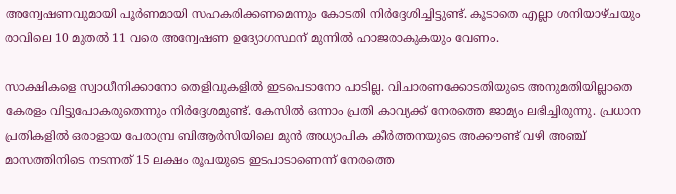അന്വേഷണവുമായി പൂർണമായി സഹകരിക്കണമെന്നും കോടതി നിർദ്ദേശിച്ചിട്ടുണ്ട്. കൂടാതെ എല്ലാ ശനിയാഴ്ചയും രാവിലെ 10 മുതൽ 11 വരെ അന്വേഷണ ഉദ്യോഗസ്ഥന് മുന്നിൽ ഹാജരാകുകയും വേണം.

സാക്ഷികളെ സ്വാധീനിക്കാനോ തെളിവുകളിൽ ഇടപെടാനോ പാടില്ല. വിചാരണക്കോടതിയുടെ അനുമതിയില്ലാതെ കേരളം വിട്ടുപോകരുതെന്നും നിർദ്ദേശമുണ്ട്. കേസിൽ ഒന്നാം പ്രതി കാവ്യക്ക് നേരത്തെ ജാമ്യം ലഭിച്ചിരുന്നു. പ്രധാന പ്രതികളിൽ ഒരാളായ പേരാമ്പ്ര ബിആർസിയിലെ മുൻ അധ്യാപിക കീർത്തനയുടെ അക്കൗണ്ട് വഴി അഞ്ച് മാസത്തിനിടെ നടന്നത് 15 ലക്ഷം രൂപയുടെ ഇടപാടാണെന്ന് നേരത്തെ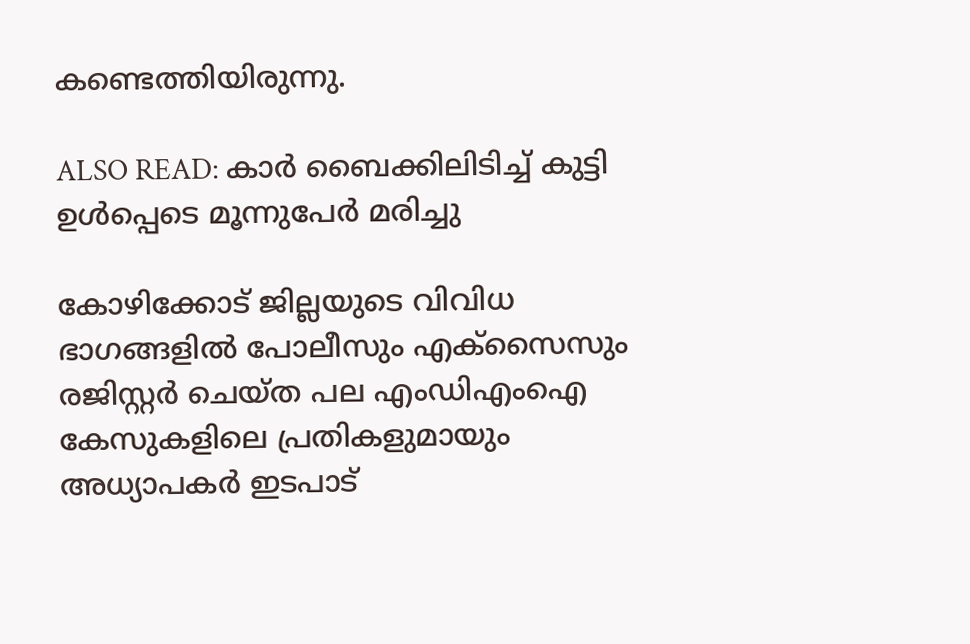കണ്ടെത്തിയിരുന്നു.

ALSO READ: കാർ ബൈക്കിലിടിച്ച് കുട്ടി ഉൾപ്പെടെ മൂന്നുപേർ മരിച്ചു

കോഴിക്കോട് ജില്ലയുടെ വിവിധ ഭാഗങ്ങളിൽ പോലീസും എക്സൈസും രജിസ്റ്റർ ചെയ്ത പല എംഡിഎംഐ കേസുകളിലെ പ്രതികളുമായും അധ്യാപകർ ഇടപാട്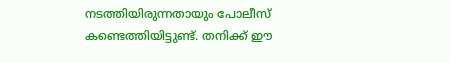നടത്തിയിരുന്നതായും പോലീസ് കണ്ടെത്തിയിട്ടുണ്ട്. തനിക്ക് ഈ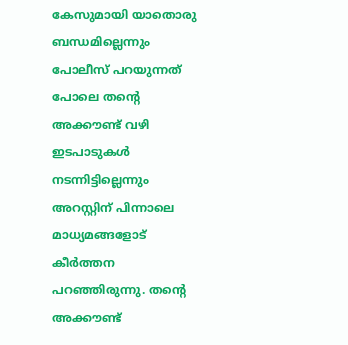കേസുമായി യാതൊരു ബന്ധമില്ലെന്നും പോലീസ് പറയുന്നത് പോലെ തന്റെ അക്കൗണ്ട് വഴി ഇടപാടുകൾ നടന്നിട്ടില്ലെന്നും അറസ്റ്റിന് പിന്നാലെ മാധ്യമങ്ങളോട് കീർത്തന പറഞ്ഞിരുന്നു. തന്റെ അക്കൗണ്ട്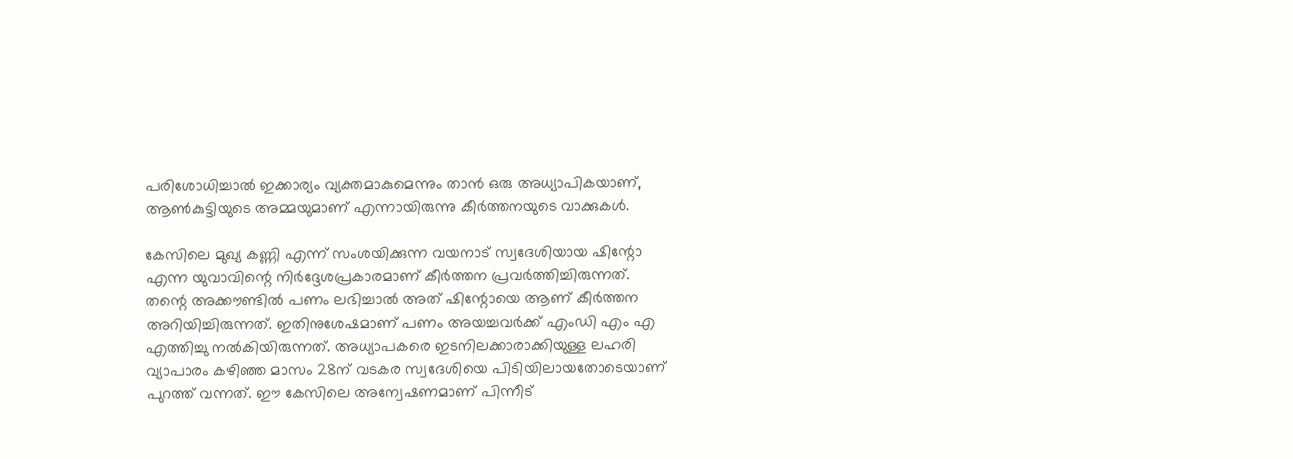പരിശോധിച്ചാൽ ഇക്കാര്യം വ്യക്തമാകുമെന്നും താൻ ഒരു അധ്യാപികയാണ്, ആൺകുട്ടിയുടെ അമ്മയുമാണ് എന്നായിരുന്നു കീർത്തനയുടെ വാക്കുകൾ.

കേസിലെ മുഖ്യ കണ്ണി എന്ന് സംശയിക്കുന്ന വയനാട് സ്വദേശിയായ ഷിന്റോ എന്ന യുവാവിന്റെ നിർദ്ദേശപ്രകാരമാണ് കീർത്തന പ്രവർത്തിച്ചിരുന്നത്. തന്റെ അക്കൗണ്ടിൽ പണം ലഭിച്ചാൽ അത് ഷിന്റോയെ ആണ് കീർത്തന അറിയിച്ചിരുന്നത്. ഇതിനുശേഷമാണ് പണം അയച്ചവർക്ക് എംഡി എം എ എത്തിച്ചു നൽകിയിരുന്നത്. അധ്യാപകരെ ഇടനിലക്കാരാക്കിയുള്ള ലഹരി വ്യാപാരം കഴിഞ്ഞ മാസം 28ന് വടകര സ്വദേശിയെ പിടിയിലായതോടെയാണ് പുറത്ത് വന്നത്. ഈ കേസിലെ അന്വേഷണമാണ് പിന്നീട്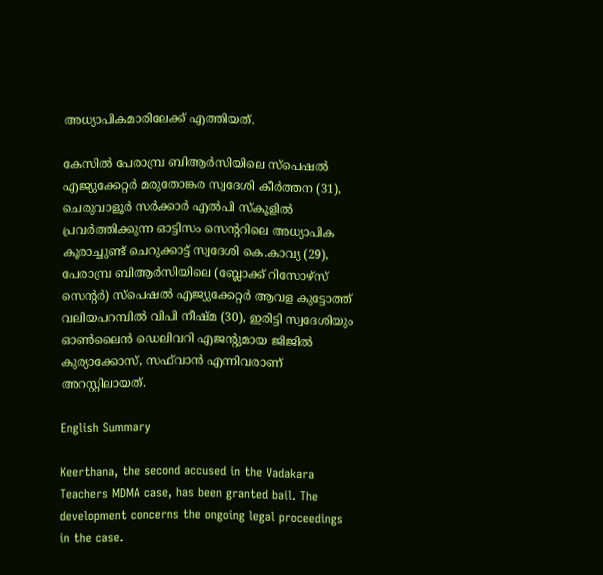അധ്യാപികമാരിലേക്ക് എത്തിയത്.

കേസിൽ പേരാമ്പ്ര ബിആർസിയിലെ സ്പെഷൽ എജ്യുക്കേറ്റർ മരുതോങ്കര സ്വദേശി കീർത്തന (31), ചെരുവാളൂർ സർക്കാർ എൽപി സ്കൂളിൽ പ്രവർത്തിക്കുന്ന ഓട്ടിസം സെന്ററിലെ അധ്യാപിക കൂരാച്ചുണ്ട് ചെറുക്കാട്ട് സ്വദേശി കെ.കാവ്യ (29), പേരാമ്പ്ര ബിആർസിയിലെ (ബ്ലോക്ക് റിസോഴ്സ് സെന്റർ) സ്പെഷൽ എജ്യുക്കേറ്റർ ആവള കുട്ടോത്ത് വലിയപറമ്പിൽ വിപി നീഷ്മ (30), ഇരിട്ടി സ്വദേശിയും ഓൺലൈൻ ഡെലിവറി എജന്റുമായ ജിജിൽ കുര്യാക്കോസ്, സഫ്‌വാൻ എന്നിവരാണ് അറസ്റ്റിലായത്.

English Summary

Keerthana, the second accused in the Vadakara Teachers MDMA case, has been granted bail. The development concerns the ongoing legal proceedings in the case.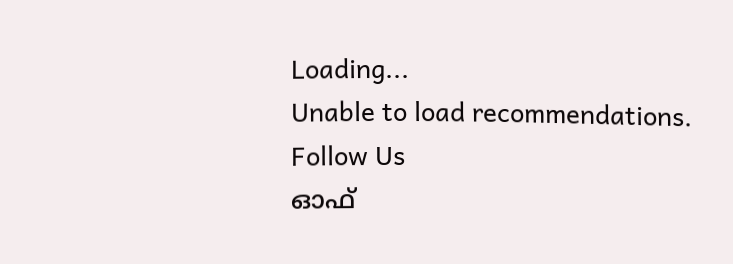Loading...
Unable to load recommendations.
Follow Us
ഓഫ്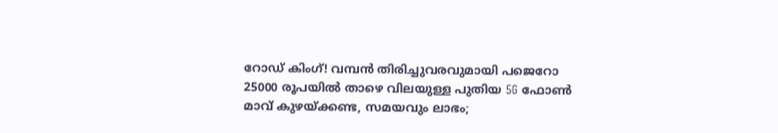റോഡ് കിംഗ്! വമ്പൻ തിരിച്ചുവരവുമായി പജെറോ
25000 രൂപയിൽ താഴെ വിലയുള്ള പുതിയ 5G ഫോൺ
മാവ് കുഴയ്ക്കണ്ട, സമയവും ലാഭം;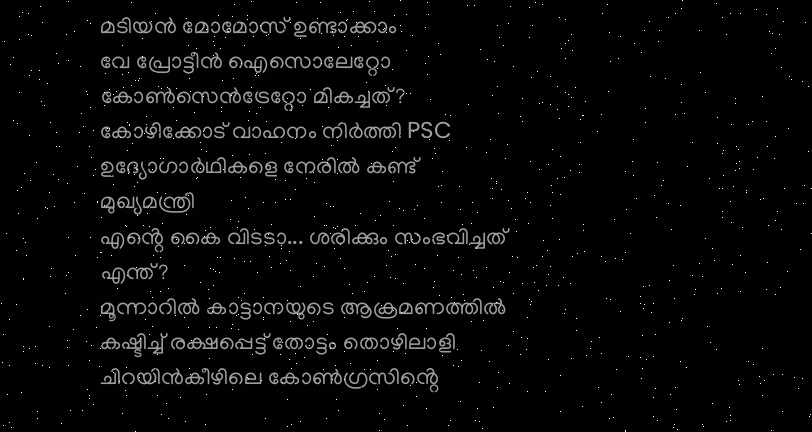മടിയൻ മോമോസ് ഉണ്ടാക്കാം
വേ പ്രോട്ടീൻ ഐസൊലേറ്റോ കോൺസെൻട്രേറ്റോ മികച്ചത്?
കോഴിക്കോട് വാഹനം നിർത്തി PSC ഉദ്യോഗാർഥികളെ നേരിൽ കണ്ട് മുഖ്യമന്ത്രി
എൻ്റെ കൈ വിടടാ... ശരിക്കും സംഭവിച്ചത് എന്ത്?
മൂന്നാറിൽ കാട്ടാനയുടെ ആക്രമണത്തിൽ കഷ്ടിച്ച് രക്ഷപ്പെട്ട് തോട്ടം തൊഴിലാളി
ചിറയിൻകീഴിലെ കോൺഗ്രസിൻ്റെ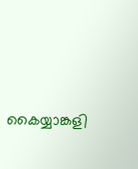കൈയ്യാങ്കളി